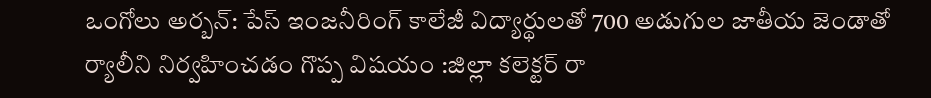ఒంగోలు అర్బన్: పేస్ ఇంజనీరింగ్ కాలేజీ విద్యార్థులతో 700 అడుగుల జాతీయ జెండాతో ర్యాలీని నిర్వహించడం గొప్ప విషయం :జిల్లా కలెక్టర్ రా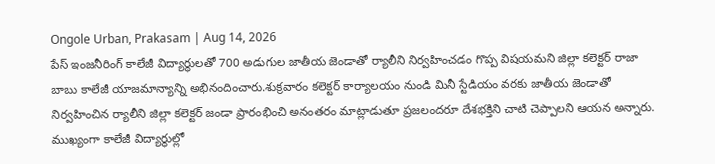Ongole Urban, Prakasam | Aug 14, 2026
పేస్ ఇంజనీరింగ్ కాలేజీ విద్యార్థులతో 700 అడుగుల జాతీయ జెండాతో ర్యాలీని నిర్వహించడం గొప్ప విషయమని జిల్లా కలెక్టర్ రాజా బాబు కాలేజీ యాజమాన్యాన్ని అభినందించారు.శుక్రవారం కలెక్టర్ కార్యాలయం నుండి మినీ స్టేడియం వరకు జాతీయ జెండాతో నిర్వహించిన ర్యాలీని జిల్లా కలెక్టర్ జండా ప్రారంభించి అనంతరం మాట్లాడుతూ ప్రజలందరూ దేశభక్తిని చాటి చెప్పాలని ఆయన అన్నారు. ముఖ్యంగా కాలేజీ విద్యార్థుల్లో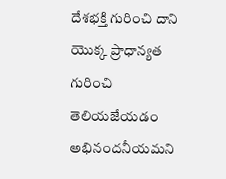దేశభక్తి గురించి దాని యొక్క ప్రాధాన్యత గురించి తెలియజేయడం అభినందనీయమని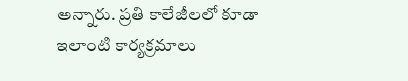అన్నారు. ప్రతి కాలేజీలలో కూడా ఇలాంటి కార్యక్రమాలు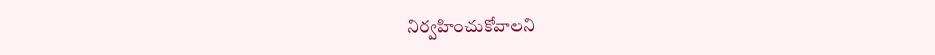నిర్వహించుకోవాలని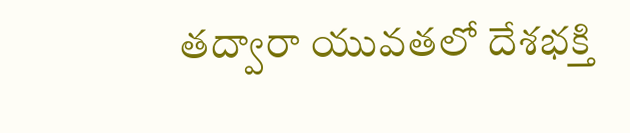తద్వారా యువతలో దేశభక్తి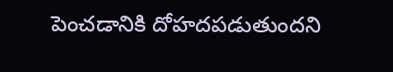పెంచడానికి దోహదపడుతుందని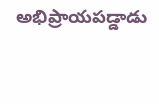అభిప్రాయపడ్డాడు